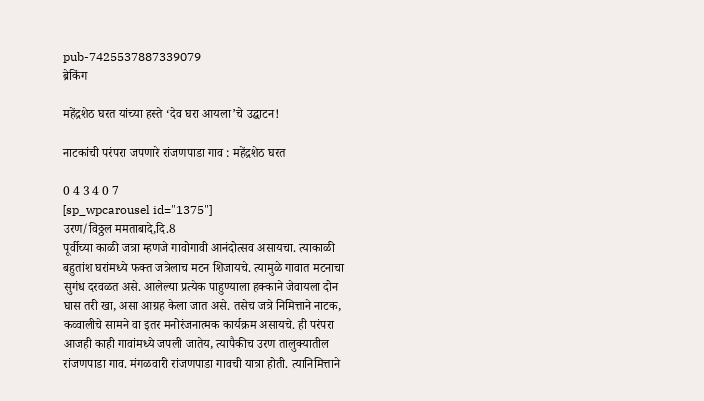pub-7425537887339079
ब्रेकिंग

महेंद्रशेठ घरत यांच्या हस्ते ‘देव घरा आयला’चे उद्घाटन!

नाटकांची परंपरा जपणारे रांजणपाडा गाव : महेंद्रशेठ घरत

0 4 3 4 0 7
[sp_wpcarousel id="1375"]
उरण/विठ्ठल ममताबादे,दि.8
पूर्वीच्या काळी जत्रा म्हणजे गावोगावी आनंदोत्सव असायचा. त्याकाळी बहुतांश घरांमध्ये फक्त जत्रेलाच मटन शिजायचे. त्यामुळे गावात मटनाचा सुगंध दरवळत असे. आलेल्या प्रत्येक पाहुण्याला हक्काने जेवायला दोन घास तरी खा, असा आग्रह केला जात असे. तसेच जत्रे निमित्ताने नाटक, कव्वालीचे सामने वा इतर मनोरंजनात्मक कार्यक्रम असायचे. ही परंपरा आजही काही गावांमध्ये जपली जातेय, त्यापैकीच उरण तालुक्यातील रांजणपाडा गाव. मंगळवारी रांजणपाडा गावची यात्रा होती. त्यानिमित्ताने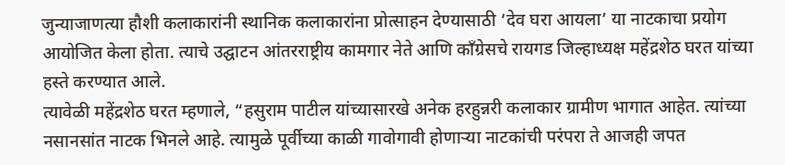जुन्याजाणत्या हौशी कलाकारांनी स्थानिक कलाकारांना प्रोत्साहन देण्यासाठी ‘देव घरा आयला’ या नाटकाचा प्रयोग आयोजित केला होता. त्याचे उद्घाटन आंतरराष्ट्रीय कामगार नेते आणि काँग्रेसचे रायगड जिल्हाध्यक्ष महेंद्रशेठ घरत यांच्या हस्ते करण्यात आले.
त्यावेळी महेंद्रशेठ घरत म्हणाले, “हसुराम पाटील यांच्यासारखे अनेक हरहुन्नरी कलाकार ग्रामीण भागात आहेत. त्यांच्या नसानसांत नाटक भिनले आहे. त्यामुळे पूर्वीच्या काळी गावोगावी होणाऱ्या नाटकांची परंपरा ते आजही जपत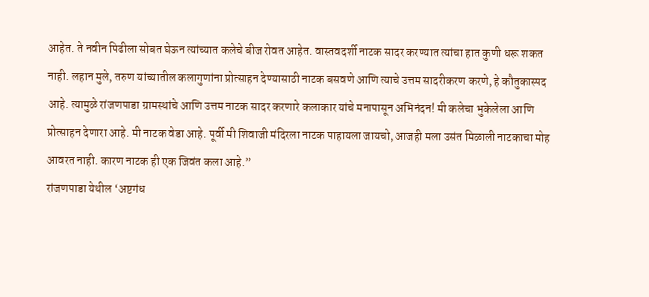आहेत. ते नवीन पिढीला सोबत घेऊन त्यांच्यात कलेचे बीज रोवत आहेत. वास्तवदर्शी नाटक सादर करण्यात त्यांचा हात कुणी धरू शकत नाही. लहान मुले, तरुण यांच्यातील कलागुणांना प्रोत्साहन देण्यासाठी नाटक बसवणे आणि त्याचे उत्तम सादरीकरण करणे, हे कौतुकास्पद आहे. त्यामुळे रांजणपाडा ग्रामस्थांचे आणि उत्तम नाटक सादर करणारे कलाकार यांचे मनापासून अभिनंदन! मी कलेचा भुकेलेला आणि प्रोत्साहन देणारा आहे. मी नाटक वेडा आहे. पूर्वी मी शिवाजी मंदिरला नाटक पाहायला जायचो, आजही मला उसंत मिळाली नाटकाचा मोह आवरत नाही. कारण नाटक ही एक जिवंत कला आहे.”
रांजणपाडा येथील ‘अष्टगंध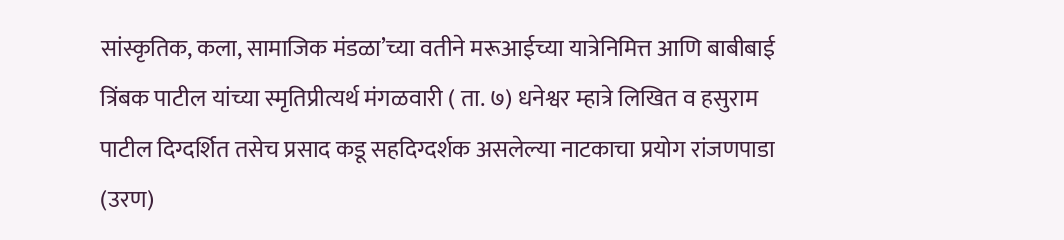सांस्कृतिक, कला, सामाजिक मंडळा’च्या वतीने मरूआईच्या यात्रेनिमित्त आणि बाबीबाई त्रिंबक पाटील यांच्या स्मृतिप्रीत्यर्थ मंगळवारी ( ता. ७) धनेश्वर म्हात्रे लिखित व हसुराम पाटील दिग्दर्शित तसेच प्रसाद कडू सहदिग्दर्शक असलेल्या नाटकाचा प्रयोग रांजणपाडा (उरण)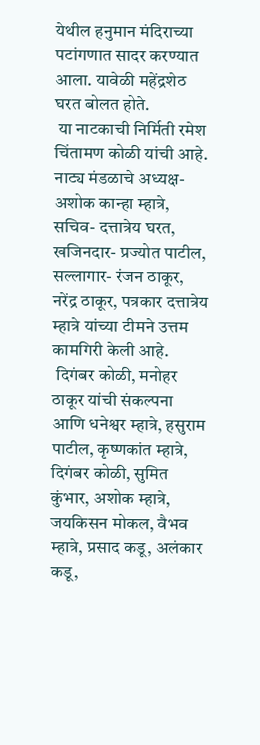येथील हनुमान मंदिराच्या पटांगणात सादर करण्यात आला. यावेळी महेंद्रशेठ घरत बोलत होते.
 या नाटकाची निर्मिती रमेश चिंतामण कोळी यांची आहे. नाट्य मंडळाचे अध्यक्ष- अशोक कान्हा म्हात्रे, सचिव- दत्तात्रेय घरत, खजिनदार- प्रज्योत पाटील, सल्लागार- रंजन ठाकूर, नरेंद्र ठाकूर, पत्रकार दत्तात्रेय म्हात्रे यांच्या टीमने उत्तम कामगिरी केली आहे.
 दिगंबर कोळी, मनोहर ठाकूर यांची संकल्पना आणि धनेश्वर म्हात्रे, हसुराम पाटील, कृष्णकांत म्हात्रे, दिगंबर कोळी, सुमित कुंभार, अशोक म्हात्रे, जयकिसन मोकल, वैभव म्हात्रे, प्रसाद कडू, अलंकार कडू,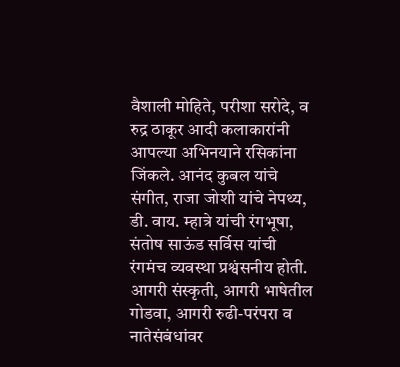वैशाली मोहिते, परीशा सरोदे, व रुद्र ठाकूर आदी कलाकारांनी आपल्या अभिनयाने रसिकांना जिंकले. आनंद कुबल यांचे संगीत, राजा जोशी यांचे नेपथ्य, डी. वाय. म्हात्रे यांची रंगभूषा, संतोष साऊंड सर्विस यांची रंगमंच व्यवस्था प्रश्वंसनीय होती. आगरी संस्कृती, आगरी भाषेतील गोडवा, आगरी रुढी-परंपरा व नातेसंबंधांवर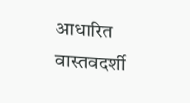आधारित वास्तवदर्शी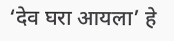‘देव घरा आयला’ हे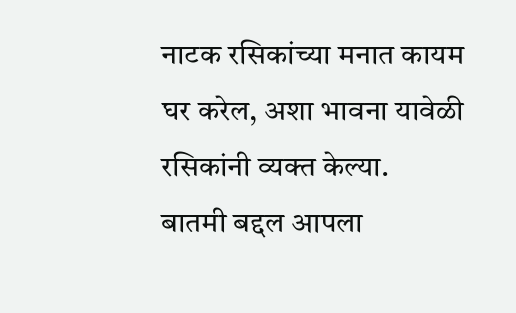नाटक रसिकांच्या मनात कायम घर करेल, अशा भावना यावेळी रसिकांनी व्यक्त केल्या.
बातमी बद्दल आपला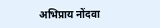अभिप्राय नोंदवा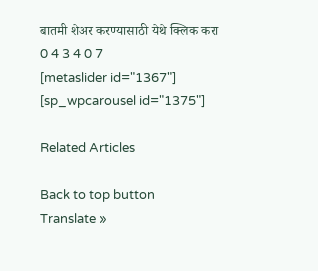बातमी शेअर करण्यासाठी येथे क्लिक करा
0 4 3 4 0 7
[metaslider id="1367"]
[sp_wpcarousel id="1375"]

Related Articles

Back to top button
Translate »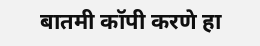बातमी कॉपी करणे हा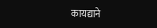कायद्याने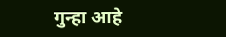गुन्हा आहे